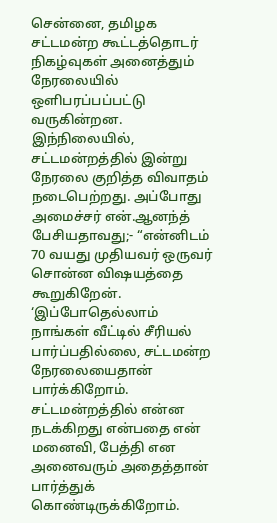சென்னை, தமிழக சட்டமன்ற கூட்டத்தொடர் நிகழ்வுகள் அனைத்தும் நேரலையில் ஒளிபரப்பப்பட்டு வருகின்றன. இந்நிலையில், சட்டமன்றத்தில் இன்று நேரலை குறித்த விவாதம் நடைபெற்றது. அப்போது அமைச்சர் என்.ஆனந்த் பேசியதாவது;- “என்னிடம் 70 வயது முதியவர் ஒருவர் சொன்ன விஷயத்தை கூறுகிறேன். ‘இப்போதெல்லாம் நாங்கள் வீட்டில் சீரியல் பார்ப்பதில்லை, சட்டமன்ற நேரலையைதான் பார்க்கிறோம். சட்டமன்றத்தில் என்ன நடக்கிறது என்பதை என் மனைவி, பேத்தி என அனைவரும் அதைத்தான் பார்த்துக் கொண்டிருக்கிறோம்.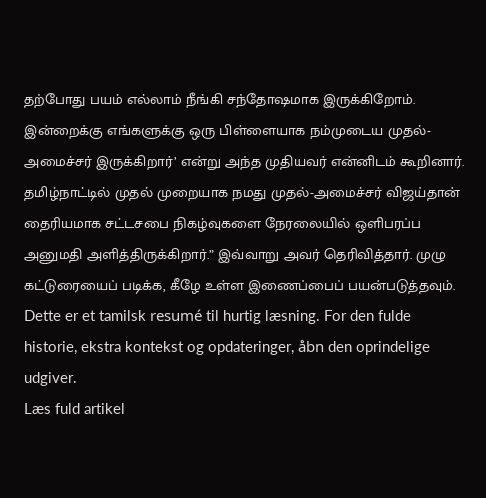தற்போது பயம் எல்லாம் நீங்கி சந்தோஷமாக இருக்கிறோம். இன்றைக்கு எங்களுக்கு ஒரு பிள்ளையாக நம்முடைய முதல்-அமைச்சர் இருக்கிறார்’ என்று அந்த முதியவர் என்னிடம் கூறினார். தமிழ்நாட்டில் முதல் முறையாக நமது முதல்-அமைச்சர் விஜய்தான் தைரியமாக சட்டசபை நிகழ்வுகளை நேரலையில் ஒளிபரப்ப அனுமதி அளித்திருக்கிறார்.” இவ்வாறு அவர் தெரிவித்தார். முழு கட்டுரையைப் படிக்க, கீழே உள்ள இணைப்பைப் பயன்படுத்தவும்.
Dette er et tamilsk resumé til hurtig læsning. For den fulde historie, ekstra kontekst og opdateringer, åbn den oprindelige udgiver.
Læs fuld artikel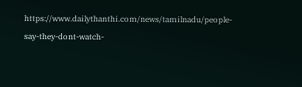https://www.dailythanthi.com/news/tamilnadu/people-say-they-dont-watch-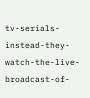tv-serials-instead-they-watch-the-live-broadcast-of-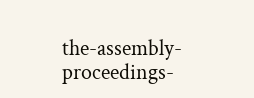the-assembly-proceedings-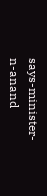says-minister-n-anand